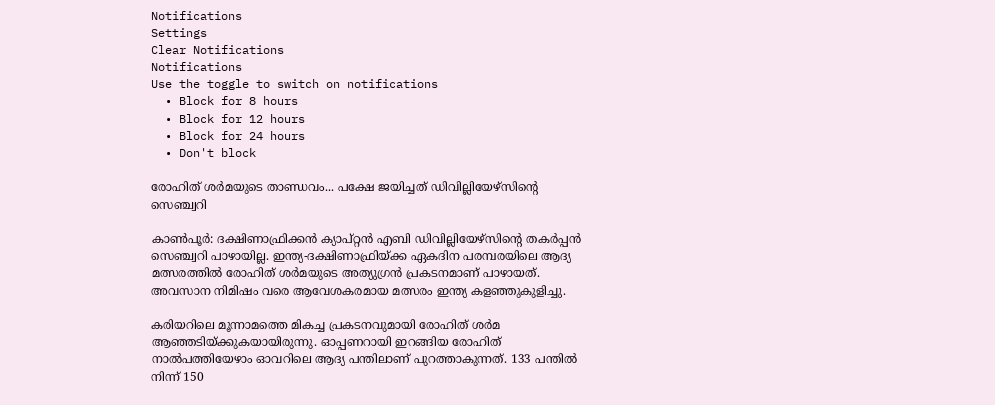Notifications
Settings
Clear Notifications
Notifications
Use the toggle to switch on notifications
  • Block for 8 hours
  • Block for 12 hours
  • Block for 24 hours
  • Don't block

രോഹിത് ശര്‍മയുടെ താണ്ഡവം... പക്ഷേ ജയിച്ചത് ഡിവില്ലിയേഴ്‌സിന്റെ സെഞ്ച്വറി

കാണ്‍പൂര്‍: ദക്ഷിണാഫ്രിക്കന്‍ ക്യാപ്റ്റന്‍ എബി ഡിവില്ലിയേഴ്‌സിന്റെ തകര്‍പ്പന്‍ സെഞ്ച്വറി പാഴായില്ല. ഇന്ത്യ-ദക്ഷിണാഫ്രിയ്ക്ക ഏകദിന പരമ്പരയിലെ ആദ്യ മത്സരത്തില്‍ രോഹിത് ശര്‍മയുടെ അത്യുഗ്രന്‍ പ്രകടനമാണ് പാഴായത്. അവസാന നിമിഷം വരെ ആവേശകരമായ മത്സരം ഇന്ത്യ കളഞ്ഞുകുളിച്ചു.

കരിയറിലെ മൂന്നാമത്തെ മികച്ച പ്രകടനവുമായി രോഹിത് ശര്‍മ ആഞ്ഞടിയ്ക്കുകയായിരുന്നു. ഓപ്പണറായി ഇറങ്ങിയ രോഹിത് നാല്‍പത്തിയേഴാം ഓവറിലെ ആദ്യ പന്തിലാണ് പുറത്താകുന്നത്. 133 പന്തില്‍ നിന്ന് 150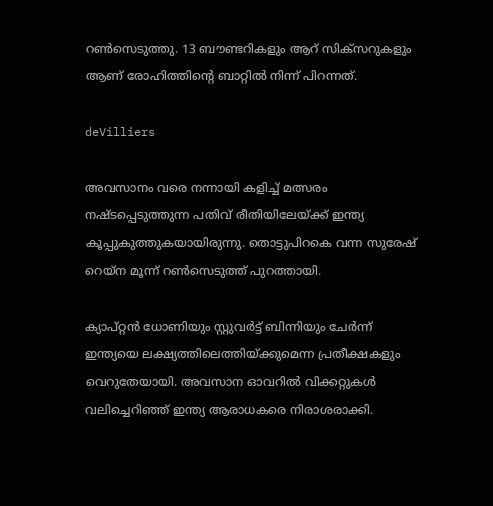റണ്‍സെടുത്തു. 13 ബൗണ്ടറികളും ആറ് സിക്‌സറുകളും ആണ് രോഹിത്തിന്റെ ബാറ്റില്‍ നിന്ന് പിറന്നത്.

deVilliers

അവസാനം വരെ നന്നായി കളിച്ച് മത്സരം നഷ്ടപ്പെടുത്തുന്ന പതിവ് രീതിയിലേയ്ക്ക് ഇന്ത്യ കൂപ്പുകുത്തുകയായിരുന്നു. തൊട്ടുപിറകെ വന്ന സുരേഷ് റെയ്‌ന മൂന്ന് റണ്‍സെടുത്ത് പുറത്തായി.

ക്യാപ്റ്റന്‍ ധോണിയും സ്റ്റുവര്‍ട്ട് ബിന്നിയും ചേര്‍ന്ന് ഇന്ത്യയെ ലക്ഷ്യത്തിലെത്തിയ്ക്കുമെന്ന പ്രതീക്ഷകളും വെറുതേയായി. അവസാന ഓവറില്‍ വിക്കറ്റുകള്‍ വലിച്ചെറിഞ്ഞ് ഇന്ത്യ ആരാധകരെ നിരാശരാക്കി.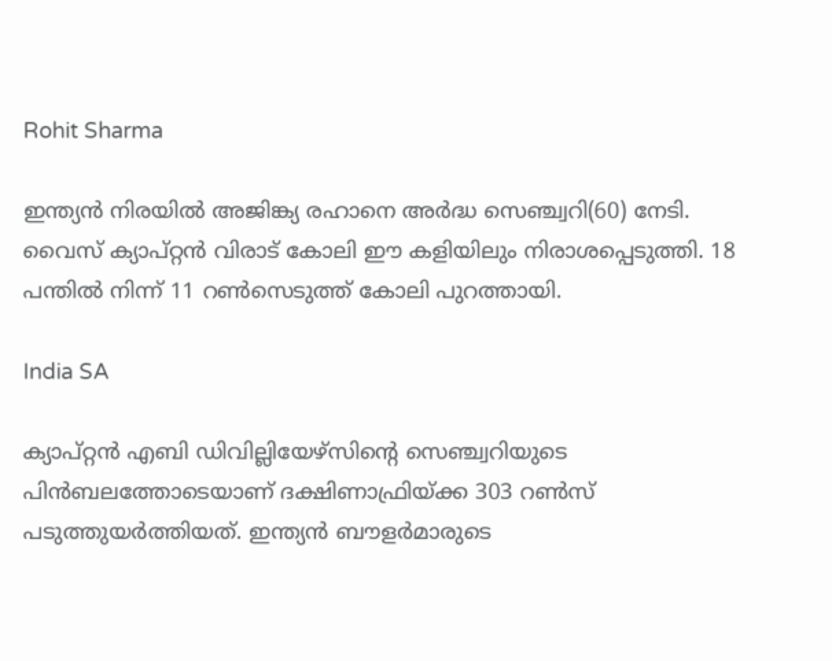Rohit Sharma

ഇന്ത്യന്‍ നിരയില്‍ അജിങ്ക്യ രഹാനെ അര്‍ദ്ധ സെഞ്ച്വറി(60) നേടി. വൈസ് ക്യാപ്റ്റന്‍ വിരാട് കോലി ഈ കളിയിലും നിരാശപ്പെടുത്തി. 18 പന്തില്‍ നിന്ന് 11 റണ്‍സെടുത്ത് കോലി പുറത്തായി.

India SA

ക്യാപ്റ്റന്‍ എബി ഡിവില്ലിയേഴ്‌സിന്റെ സെഞ്ച്വറിയുടെ പിന്‍ബലത്തോടെയാണ് ദക്ഷിണാഫ്രിയ്ക്ക 303 റണ്‍സ് പടുത്തുയര്‍ത്തിയത്. ഇന്ത്യന്‍ ബൗളര്‍മാരുടെ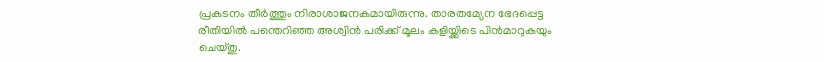പ്രകടനം തീര്‍ത്തും നിരാശാജനകമായിരുന്നു. താരതമ്യേന ഭേദപ്പെട്ട രീതിയില്‍ പന്തെറിഞ്ഞ അശ്വിന്‍ പരിക്ക് മൂലം കളിയ്ക്കിടെ പിന്‍മാറുകയും ചെയ്തു.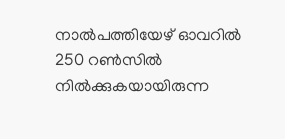നാല്‍പത്തിയേഴ് ഓവറില്‍ 250 റണ്‍സില്‍ നില്‍ക്കുകയായിരുന്ന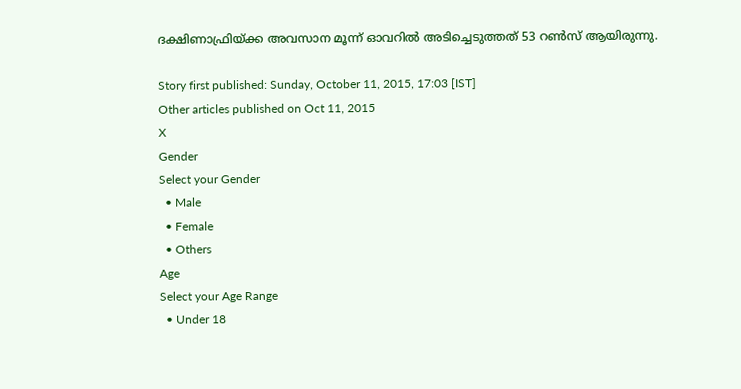ദക്ഷിണാഫ്രിയ്ക്ക അവസാന മൂന്ന് ഓവറില്‍ അടിച്ചെടുത്തത് 53 റണ്‍സ് ആയിരുന്നു.

Story first published: Sunday, October 11, 2015, 17:03 [IST]
Other articles published on Oct 11, 2015
X
Gender
Select your Gender
  • Male
  • Female
  • Others
Age
Select your Age Range
  • Under 18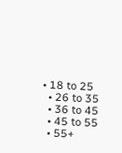• 18 to 25
  • 26 to 35
  • 36 to 45
  • 45 to 55
  • 55+